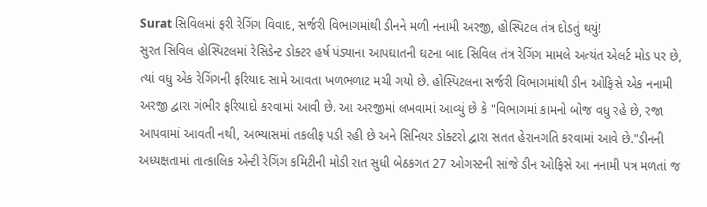Surat સિવિલમાં ફરી રેગિંગ વિવાદ, સર્જરી વિભાગમાંથી ડીનને મળી નનામી અરજી, હોસ્પિટલ તંત્ર દોડતું થયું!
સુરત સિવિલ હોસ્પિટલમાં રેસિડેન્ટ ડોક્ટર હર્ષ પંડ્યાના આપઘાતની ઘટના બાદ સિવિલ તંત્ર રેગિંગ મામલે અત્યંત એલર્ટ મોડ પર છે, ત્યાં વધુ એક રેગિંગની ફરિયાદ સામે આવતા ખળભળાટ મચી ગયો છે. હોસ્પિટલના સર્જરી વિભાગમાંથી ડીન ઓફિસે એક નનામી અરજી દ્વારા ગંભીર ફરિયાદો કરવામાં આવી છે. આ અરજીમાં લખવામાં આવ્યું છે કે "વિભાગમાં કામનો બોજ વધુ રહે છે, રજા આપવામાં આવતી નથી, અભ્યાસમાં તકલીફ પડી રહી છે અને સિનિયર ડોક્ટરો દ્વારા સતત હેરાનગતિ કરવામાં આવે છે."ડીનની અધ્યક્ષતામાં તાત્કાલિક એન્ટી રેગિંગ કમિટીની મોડી રાત સુધી બેઠકગત 27 ઓગસ્ટની સાંજે ડીન ઓફિસે આ નનામી પત્ર મળતાં જ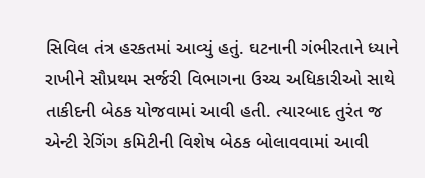સિવિલ તંત્ર હરકતમાં આવ્યું હતું. ઘટનાની ગંભીરતાને ધ્યાને રાખીને સૌપ્રથમ સર્જરી વિભાગના ઉચ્ચ અધિકારીઓ સાથે તાકીદની બેઠક યોજવામાં આવી હતી. ત્યારબાદ તુરંત જ એન્ટી રેગિંગ કમિટીની વિશેષ બેઠક બોલાવવામાં આવી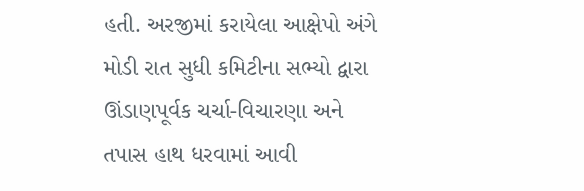હતી. અરજીમાં કરાયેલા આક્ષેપો અંગે મોડી રાત સુધી કમિટીના સભ્યો દ્વારા ઊંડાણપૂર્વક ચર્ચા-વિચારણા અને તપાસ હાથ ધરવામાં આવી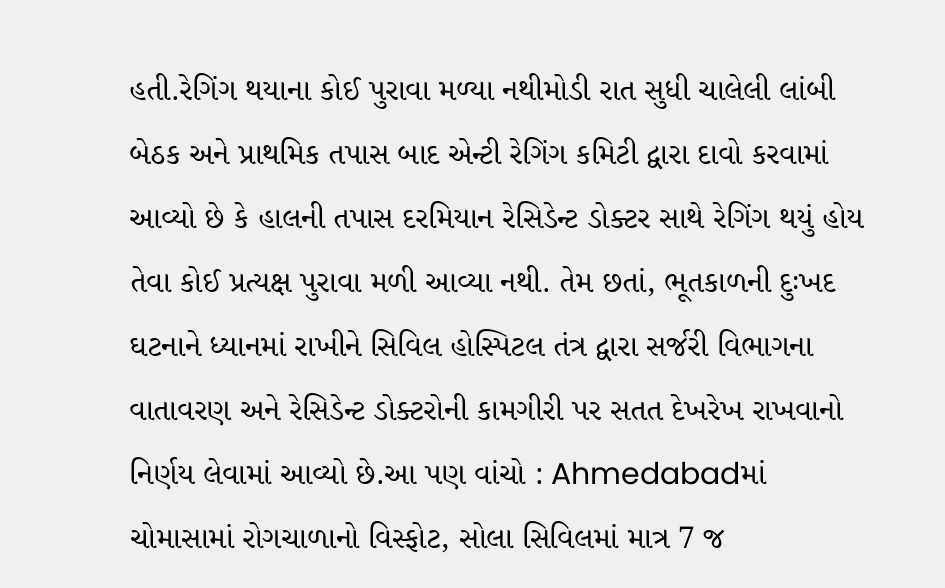હતી.રેગિંગ થયાના કોઈ પુરાવા મળ્યા નથીમોડી રાત સુધી ચાલેલી લાંબી બેઠક અને પ્રાથમિક તપાસ બાદ એન્ટી રેગિંગ કમિટી દ્વારા દાવો કરવામાં આવ્યો છે કે હાલની તપાસ દરમિયાન રેસિડેન્ટ ડોક્ટર સાથે રેગિંગ થયું હોય તેવા કોઈ પ્રત્યક્ષ પુરાવા મળી આવ્યા નથી. તેમ છતાં, ભૂતકાળની દુઃખદ ઘટનાને ધ્યાનમાં રાખીને સિવિલ હોસ્પિટલ તંત્ર દ્વારા સર્જરી વિભાગના વાતાવરણ અને રેસિડેન્ટ ડોક્ટરોની કામગીરી પર સતત દેખરેખ રાખવાનો નિર્ણય લેવામાં આવ્યો છે.આ પણ વાંચો : Ahmedabadમાં ચોમાસામાં રોગચાળાનો વિસ્ફોટ, સોલા સિવિલમાં માત્ર 7 જ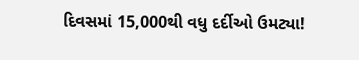દિવસમાં 15,000થી વધુ દર્દીઓ ઉમટ્યા!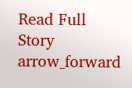Read Full Story arrow_forward